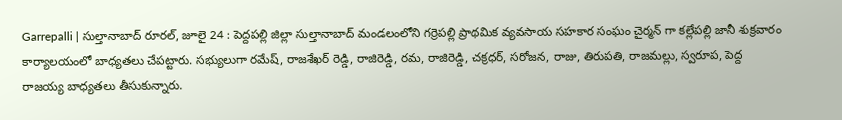Garrepalli | సుల్తానాబాద్ రూరల్, జూలై 24 : పెద్దపల్లి జిల్లా సుల్తానాబాద్ మండలంలోని గర్రెపల్లి ప్రాథమిక వ్యవసాయ సహకార సంఘం చైర్మన్ గా కల్లేపల్లి జానీ శుక్రవారం కార్యాలయంలో బాధ్యతలు చేపట్టారు. సభ్యులుగా రమేష్, రాజశేఖర్ రెడ్డి, రాజిరెడ్డి, రమ, రాజిరెడ్డి, చక్రధర్, సరోజన, రాజు, తిరుపతి, రాజమల్లు, స్వరూప, పెద్ద రాజయ్య బాధ్యతలు తీసుకున్నారు.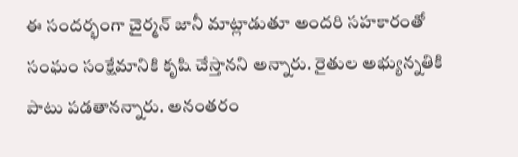ఈ సందర్భంగా చైర్మన్ జానీ మాట్లాడుతూ అందరి సహకారంతో సంఘం సంక్షేమానికి కృషి చేస్తానని అన్నారు. రైతుల అభ్యున్నతికి పాటు పడతానన్నారు. అనంతరం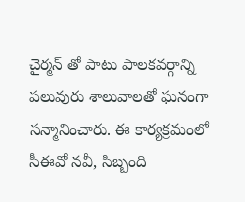చైర్మన్ తో పాటు పాలకవర్గాన్ని పలువురు శాలువాలతో ఘనంగా సన్మానించారు. ఈ కార్యక్రమంలో సీఈవో నవీ, సిబ్బంది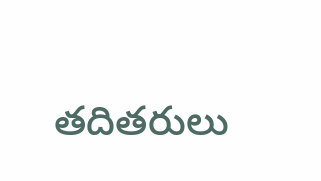తదితరులు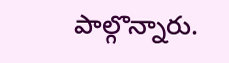పాల్గొన్నారు.